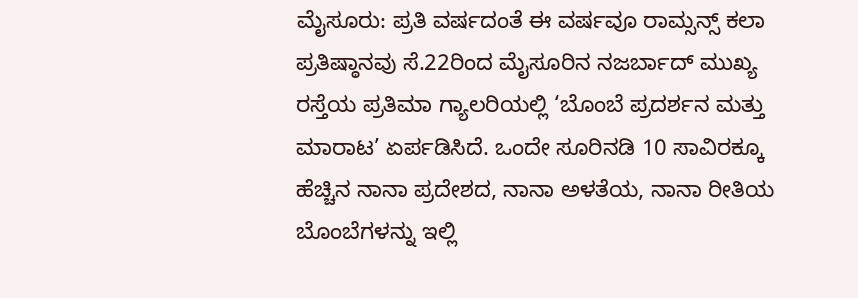ಮೈಸೂರು: ಪ್ರತಿ ವರ್ಷದಂತೆ ಈ ವರ್ಷವೂ ರಾಮ್ಸನ್ಸ್ ಕಲಾ ಪ್ರತಿಷ್ಠಾನವು ಸೆ.22ರಿಂದ ಮೈಸೂರಿನ ನಜರ್ಬಾದ್ ಮುಖ್ಯ ರಸ್ತೆಯ ಪ್ರತಿಮಾ ಗ್ಯಾಲರಿಯಲ್ಲಿ ‘ಬೊಂಬೆ ಪ್ರದರ್ಶನ ಮತ್ತು ಮಾರಾಟ’ ಏರ್ಪಡಿಸಿದೆ. ಒಂದೇ ಸೂರಿನಡಿ 10 ಸಾವಿರಕ್ಕೂ ಹೆಚ್ಚಿನ ನಾನಾ ಪ್ರದೇಶದ, ನಾನಾ ಅಳತೆಯ, ನಾನಾ ರೀತಿಯ ಬೊಂಬೆಗಳನ್ನು ಇಲ್ಲಿ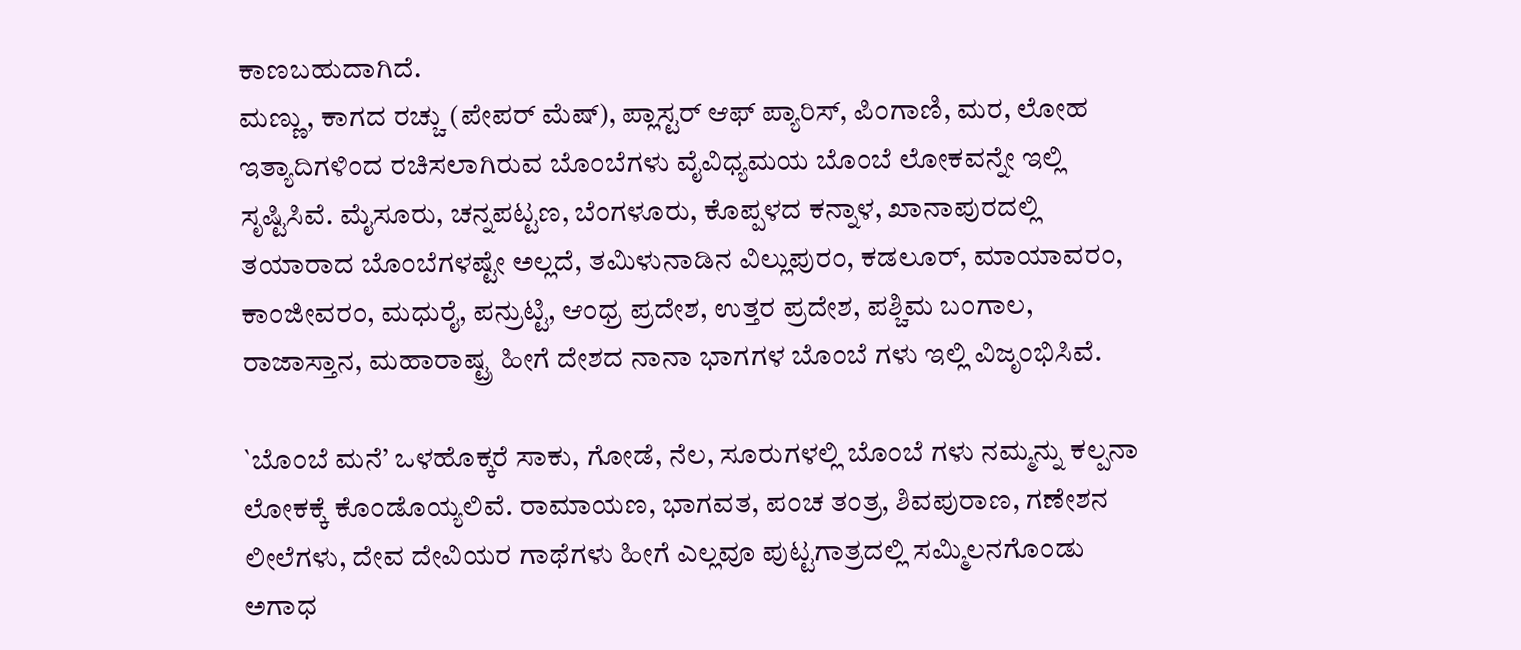ಕಾಣಬಹುದಾಗಿದೆ.
ಮಣ್ಣು, ಕಾಗದ ರಚ್ಚು (ಪೇಪರ್ ಮೆಷ್), ಪ್ಲಾಸ್ಟರ್ ಆಫ್ ಪ್ಯಾರಿಸ್, ಪಿಂಗಾಣಿ, ಮರ, ಲೋಹ ಇತ್ಯಾದಿಗಳಿಂದ ರಚಿಸಲಾಗಿರುವ ಬೊಂಬೆಗಳು ವೈವಿಧ್ಯಮಯ ಬೊಂಬೆ ಲೋಕವನ್ನೇ ಇಲ್ಲಿ ಸೃಷ್ಟಿಸಿವೆ. ಮೈಸೂರು, ಚನ್ನಪಟ್ಟಣ, ಬೆಂಗಳೂರು, ಕೊಪ್ಪಳದ ಕನ್ನಾಳ, ಖಾನಾಪುರದಲ್ಲಿ ತಯಾರಾದ ಬೊಂಬೆಗಳಷ್ಟೇ ಅಲ್ಲದೆ, ತಮಿಳುನಾಡಿನ ವಿಲ್ಲುಪುರಂ, ಕಡಲೂರ್, ಮಾಯಾವರಂ, ಕಾಂಜೀವರಂ, ಮಧುರೈ, ಪನ್ರುಟ್ಟಿ, ಆಂಧ್ರ ಪ್ರದೇಶ, ಉತ್ತರ ಪ್ರದೇಶ, ಪಶ್ಚಿಮ ಬಂಗಾಲ, ರಾಜಾಸ್ತಾನ, ಮಹಾರಾಷ್ಟ್ರ ಹೀಗೆ ದೇಶದ ನಾನಾ ಭಾಗಗಳ ಬೊಂಬೆ ಗಳು ಇಲ್ಲಿ ವಿಜೃಂಭಿಸಿವೆ.

`ಬೊಂಬೆ ಮನೆ’ ಒಳಹೊಕ್ಕರೆ ಸಾಕು, ಗೋಡೆ, ನೆಲ, ಸೂರುಗಳಲ್ಲಿ ಬೊಂಬೆ ಗಳು ನಮ್ಮನ್ನು ಕಲ್ಪನಾ ಲೋಕಕ್ಕೆ ಕೊಂಡೊಯ್ಯಲಿವೆ. ರಾಮಾಯಣ, ಭಾಗವತ, ಪಂಚ ತಂತ್ರ, ಶಿವಪುರಾಣ, ಗಣೇಶನ ಲೀಲೆಗಳು, ದೇವ ದೇವಿಯರ ಗಾಥೆಗಳು ಹೀಗೆ ಎಲ್ಲವೂ ಪುಟ್ಟಗಾತ್ರದಲ್ಲಿ ಸಮ್ಮಿಲನಗೊಂಡು ಅಗಾಧ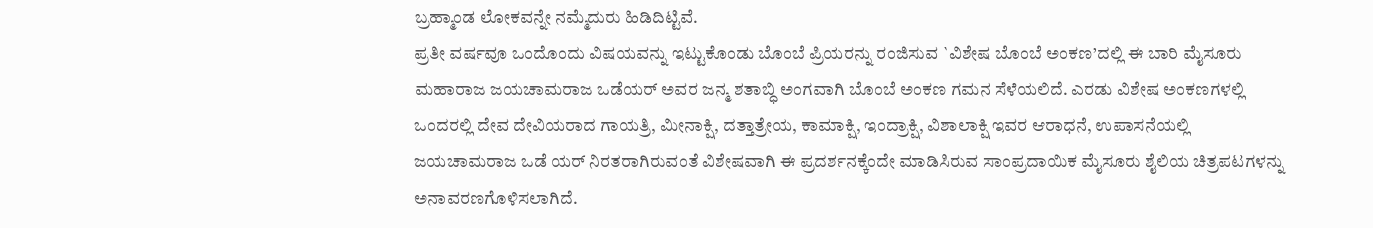ಬ್ರಹ್ಮಾಂಡ ಲೋಕವನ್ನೇ ನಮ್ಮೆದುರು ಹಿಡಿದಿಟ್ಟಿವೆ.
ಪ್ರತೀ ವರ್ಷವೂ ಒಂದೊಂದು ವಿಷಯವನ್ನು ಇಟ್ಟುಕೊಂಡು ಬೊಂಬೆ ಪ್ರಿಯರನ್ನು ರಂಜಿಸುವ `ವಿಶೇಷ ಬೊಂಬೆ ಅಂಕಣ’ದಲ್ಲಿ ಈ ಬಾರಿ ಮೈಸೂರು ಮಹಾರಾಜ ಜಯಚಾಮರಾಜ ಒಡೆಯರ್ ಅವರ ಜನ್ಮ ಶತಾಬ್ಧಿ ಅಂಗವಾಗಿ ಬೊಂಬೆ ಅಂಕಣ ಗಮನ ಸೆಳೆಯಲಿದೆ. ಎರಡು ವಿಶೇಷ ಅಂಕಣಗಳಲ್ಲಿ ಒಂದರಲ್ಲಿ ದೇವ ದೇವಿಯರಾದ ಗಾಯತ್ರಿ, ಮೀನಾಕ್ಷಿ, ದತ್ತಾತ್ರೇಯ, ಕಾಮಾಕ್ಷಿ, ಇಂದ್ರಾಕ್ಷಿ, ವಿಶಾಲಾಕ್ಷಿ ಇವರ ಆರಾಧನೆ, ಉಪಾಸನೆಯಲ್ಲಿ ಜಯಚಾಮರಾಜ ಒಡೆ ಯರ್ ನಿರತರಾಗಿರುವಂತೆ ವಿಶೇಷವಾಗಿ ಈ ಪ್ರದರ್ಶನಕ್ಕೆಂದೇ ಮಾಡಿಸಿರುವ ಸಾಂಪ್ರದಾಯಿಕ ಮೈಸೂರು ಶೈಲಿಯ ಚಿತ್ರಪಟಗಳನ್ನು ಅನಾವರಣಗೊಳಿಸಲಾಗಿದೆ.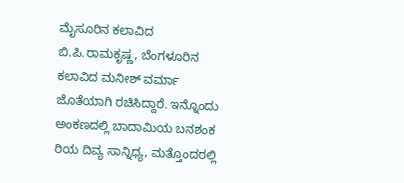ಮೈಸೂರಿನ ಕಲಾವಿದ ಬಿ.ಪಿ.ರಾಮಕೃಷ್ಣ, ಬೆಂಗಳೂರಿನ ಕಲಾವಿದ ಮನೀಶ್ ವರ್ಮಾ ಜೊತೆಯಾಗಿ ರಚಿಸಿದ್ದಾರೆ. ಇನ್ನೊಂದು ಅಂಕಣದಲ್ಲಿ ಬಾದಾಮಿಯ ಬನಶಂಕ ರಿಯ ದಿವ್ಯ ಸಾನ್ನಿಧ್ಯ, ಮತ್ತೊಂದರಲ್ಲಿ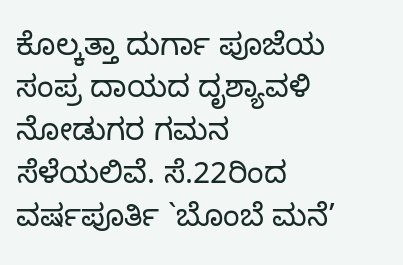ಕೊಲ್ಕತ್ತಾ ದುರ್ಗಾ ಪೂಜೆಯ ಸಂಪ್ರ ದಾಯದ ದೃಶ್ಯಾವಳಿ ನೋಡುಗರ ಗಮನ ಸೆಳೆಯಲಿವೆ. ಸೆ.22ರಿಂದ ವರ್ಷಪೂರ್ತಿ `ಬೊಂಬೆ ಮನೆ’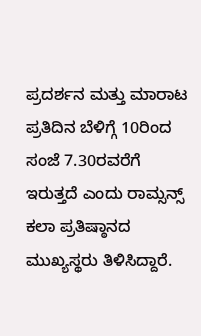ಪ್ರದರ್ಶನ ಮತ್ತು ಮಾರಾಟ ಪ್ರತಿದಿನ ಬೆಳಿಗ್ಗೆ 10ರಿಂದ ಸಂಜೆ 7.30ರವರೆಗೆ ಇರುತ್ತದೆ ಎಂದು ರಾಮ್ಸನ್ಸ್ ಕಲಾ ಪ್ರತಿಷ್ಠಾನದ ಮುಖ್ಯಸ್ಥರು ತಿಳಿಸಿದ್ದಾರೆ.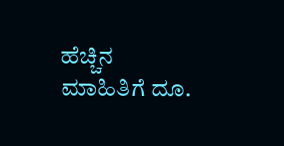ಹೆಚ್ಚಿನ ಮಾಹಿತಿಗೆ ದೂ.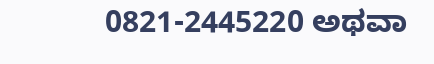0821-2445220 ಅಥವಾ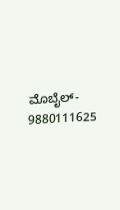ಮೊಬೈಲ್- 9880111625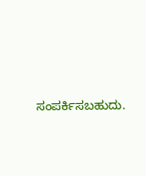ಸಂಪರ್ಕಿಸಬಹುದು.